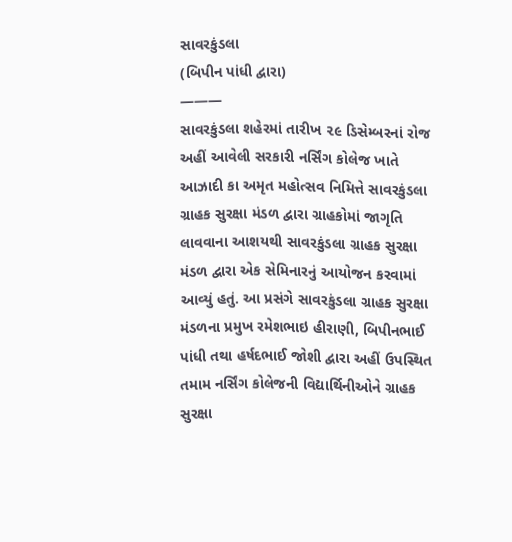સાવરકુંડલા
(બિપીન પાંધી દ્વારા)
———
સાવરકુંડલા શહેરમાં તારીખ ૨૯ ડિસેમ્બરનાં રોજ અહીં આવેલી સરકારી નર્સિંગ કોલેજ ખાતે આઝાદી કા અમૃત મહોત્સવ નિમિત્તે સાવરકુંડલા ગ્રાહક સુરક્ષા મંડળ દ્વારા ગ્રાહકોમાં જાગૃતિ લાવવાના આશયથી સાવરકુંડલા ગ્રાહક સુરક્ષા મંડળ દ્વારા એક સેમિનારનું આયોજન કરવામાં આવ્યું હતું. આ પ્રસંગે સાવરકુંડલા ગ્રાહક સુરક્ષા મંડળના પ્રમુખ રમેશભાઇ હીરાણી, બિપીનભાઈ પાંધી તથા હર્ષદભાઈ જોશી દ્વારા અહીં ઉપસ્થિત તમામ નર્સિંગ કોલેજની વિદ્યાર્થિનીઓને ગ્રાહક સુરક્ષા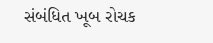સંબંધિત ખૂબ રોચક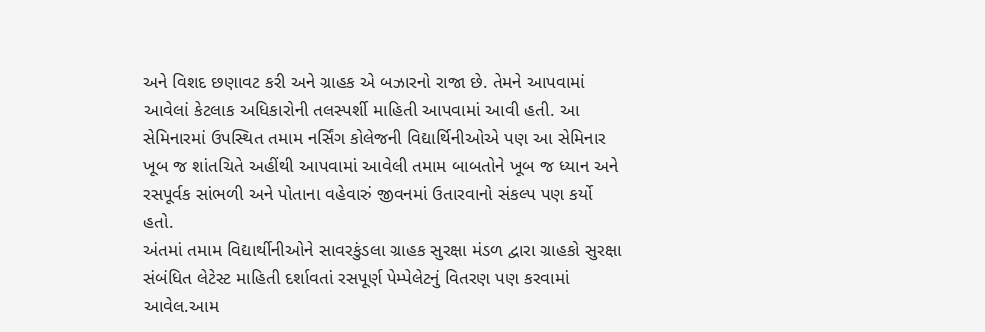અને વિશદ છણાવટ કરી અને ગ્રાહક એ બઝારનો રાજા છે. તેમને આપવામાં આવેલાં કેટલાક અધિકારોની તલસ્પર્શી માહિતી આપવામાં આવી હતી. આ સેમિનારમાં ઉપસ્થિત તમામ નર્સિંગ કોલેજની વિદ્યાર્થિનીઓએ પણ આ સેમિનાર ખૂબ જ શાંતચિતે અહીંથી આપવામાં આવેલી તમામ બાબતોને ખૂબ જ ધ્યાન અને રસપૂર્વક સાંભળી અને પોતાના વહેવારું જીવનમાં ઉતારવાનો સંકલ્પ પણ કર્યો હતો.
અંતમાં તમામ વિદ્યાર્થીનીઓને સાવરકુંડલા ગ્રાહક સુરક્ષા મંડળ દ્વારા ગ્રાહકો સુરક્ષા સંબંધિત લેટેસ્ટ માહિતી દર્શાવતાં રસપૂર્ણ પેમ્પેલેટનું વિતરણ પણ કરવામાં આવેલ.આમ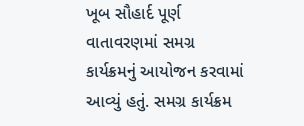ખૂબ સૌહાર્દ પૂર્ણ વાતાવરણમાં સમગ્ર કાર્યક્રમનું આયોજન કરવામાં આવ્યું હતું. સમગ્ર કાર્યક્રમ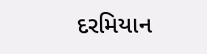દરમિયાન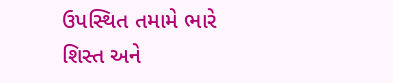ઉપસ્થિત તમામે ભારે શિસ્ત અને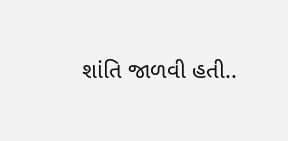શાંતિ જાળવી હતી..